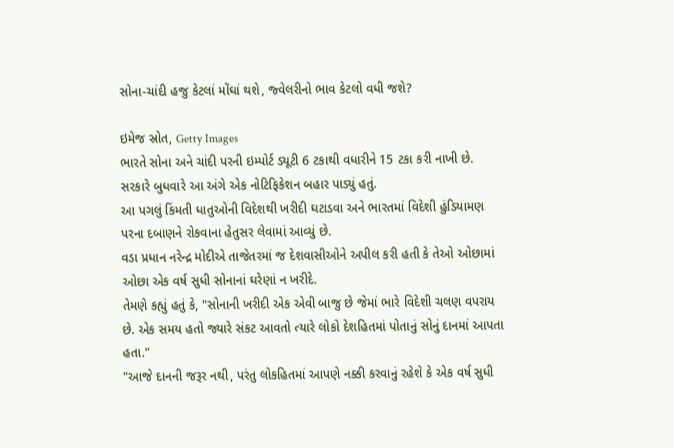સોના-ચાંદી હજુ કેટલાં મોંઘાં થશે, જ્વેલરીનો ભાવ કેટલો વધી જશે?

ઇમેજ સ્રોત, Getty Images
ભારતે સોના અને ચાંદી પરની ઇમ્પોર્ટ ડ્યૂટી 6 ટકાથી વધારીને 15 ટકા કરી નાખી છે.
સરકારે બુધવારે આ અંગે એક નોટિફિકેશન બહાર પાડ્યું હતું.
આ પગલું કિંમતી ધાતુઓની વિદેશથી ખરીદી ઘટાડવા અને ભારતમાં વિદેશી હુંડિયામણ પરના દબાણને રોકવાના હેતુસર લેવામાં આવ્યું છે.
વડા પ્રધાન નરેન્દ્ર મોદીએ તાજેતરમાં જ દેશવાસીઓને અપીલ કરી હતી કે તેઓ ઓછામાં ઓછા એક વર્ષ સુધી સોનાનાં ઘરેણાં ન ખરીદે.
તેમણે કહ્યું હતું કે, "સોનાની ખરીદી એક એવી બાજુ છે જેમાં ભારે વિદેશી ચલણ વપરાય છે. એક સમય હતો જ્યારે સંકટ આવતો ત્યારે લોકો દેશહિતમાં પોતાનું સોનું દાનમાં આપતા હતા."
"આજે દાનની જરૂર નથી, પરંતુ લોકહિતમાં આપણે નક્કી કરવાનું રહેશે કે એક વર્ષ સુધી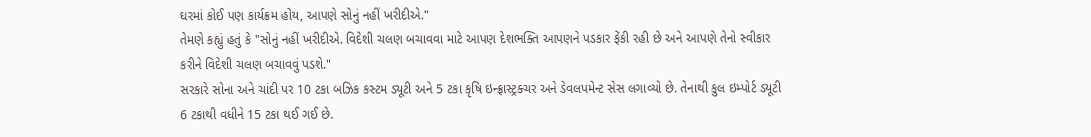ઘરમાં કોઈ પણ કાર્યક્રમ હોય, આપણે સોનું નહીં ખરીદીએ."
તેમણે કહ્યું હતું કે "સોનું નહીં ખરીદીએ. વિદેશી ચલણ બચાવવા માટે આપણ દેશભક્તિ આપણને પડકાર ફેંકી રહી છે અને આપણે તેનો સ્વીકાર કરીને વિદેશી ચલણ બચાવવું પડશે."
સરકારે સોના અને ચાંદી પર 10 ટકા બઝિક કસ્ટમ ડ્યૂટી અને 5 ટકા કૃષિ ઇન્ફ્રાસ્ટ્રક્ચર અને ડેવલપમેન્ટ સેસ લગાવ્યો છે. તેનાથી કુલ ઇમ્પોર્ટ ડયૂટી 6 ટકાથી વધીને 15 ટકા થઈ ગઈ છે.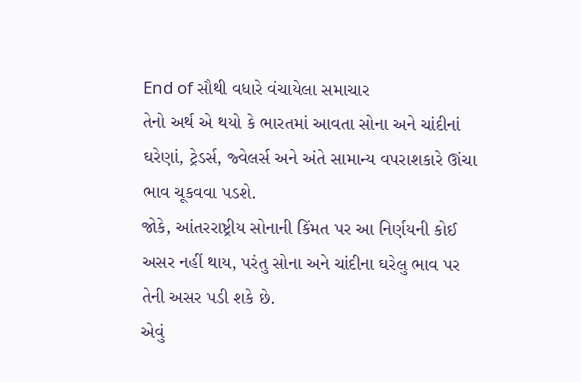End of સૌથી વધારે વંચાયેલા સમાચાર
તેનો અર્થ એ થયો કે ભારતમાં આવતા સોના અને ચાંદીનાં ઘરેણાં, ટ્રેડર્સ, જ્વેલર્સ અને અંતે સામાન્ય વપરાશકારે ઊંચા ભાવ ચૂકવવા પડશે.
જોકે, આંતરરાષ્ટ્રીય સોનાની કિંમત પર આ નિર્ણયની કોઈ અસર નહીં થાય, પરંતુ સોના અને ચાંદીના ઘરેલુ ભાવ પર તેની અસર પડી શકે છે.
એવું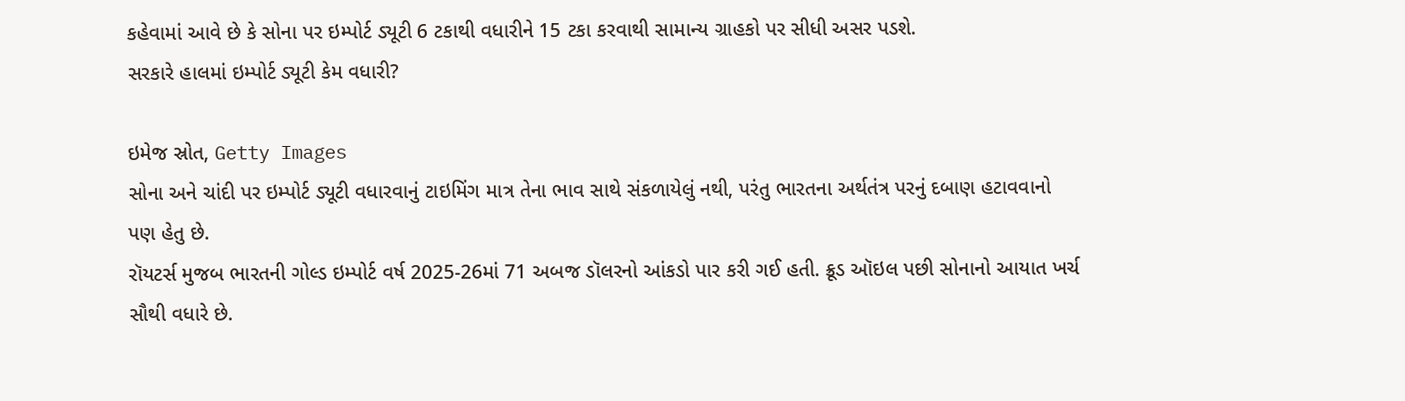કહેવામાં આવે છે કે સોના પર ઇમ્પોર્ટ ડ્યૂટી 6 ટકાથી વધારીને 15 ટકા કરવાથી સામાન્ય ગ્રાહકો પર સીધી અસર પડશે.
સરકારે હાલમાં ઇમ્પોર્ટ ડ્યૂટી કેમ વધારી?

ઇમેજ સ્રોત, Getty Images
સોના અને ચાંદી પર ઇમ્પોર્ટ ડ્યૂટી વધારવાનું ટાઇમિંગ માત્ર તેના ભાવ સાથે સંકળાયેલું નથી, પરંતુ ભારતના અર્થતંત્ર પરનું દબાણ હટાવવાનો પણ હેતુ છે.
રૉયટર્સ મુજબ ભારતની ગોલ્ડ ઇમ્પોર્ટ વર્ષ 2025-26માં 71 અબજ ડૉલરનો આંકડો પાર કરી ગઈ હતી. ક્રૂડ ઑઇલ પછી સોનાનો આયાત ખર્ચ સૌથી વધારે છે.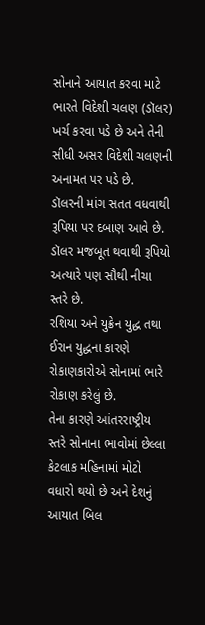સોનાને આયાત કરવા માટે ભારતે વિદેશી ચલણ (ડૉલર) ખર્ચ કરવા પડે છે અને તેની સીધી અસર વિદેશી ચલણની અનામત પર પડે છે.
ડૉલરની માંગ સતત વધવાથી રૂપિયા પર દબાણ આવે છે. ડૉલર મજબૂત થવાથી રૂપિયો અત્યારે પણ સૌથી નીચા સ્તરે છે.
રશિયા અને યુક્રેન યુદ્ધ તથા ઈરાન યુદ્ધના કારણે રોકાણકારોએ સોનામાં ભારે રોકાણ કરેલું છે.
તેના કારણે આંતરરાષ્ટ્રીય સ્તરે સોનાના ભાવોમાં છેલ્લા કેટલાક મહિનામાં મોટો વધારો થયો છે અને દેશનું આયાત બિલ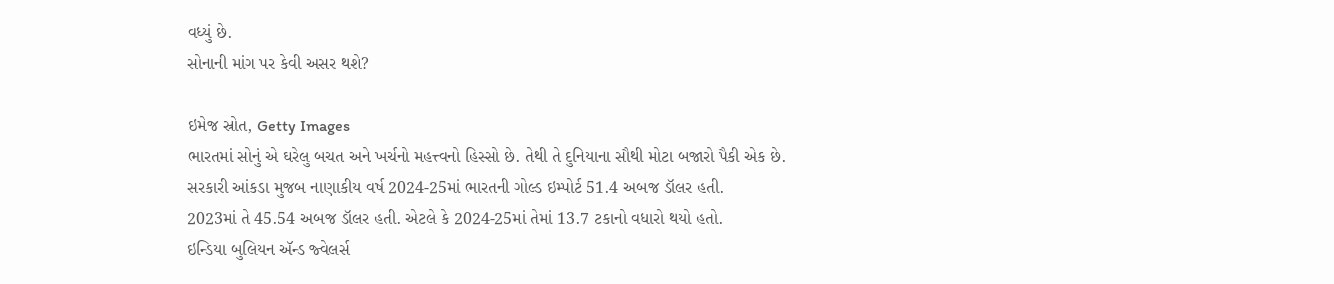વધ્યું છે.
સોનાની માંગ પર કેવી અસર થશે?

ઇમેજ સ્રોત, Getty Images
ભારતમાં સોનું એ ઘરેલુ બચત અને ખર્ચનો મહત્ત્વનો હિસ્સો છે. તેથી તે દુનિયાના સૌથી મોટા બજારો પૈકી એક છે.
સરકારી આંકડા મુજબ નાણાકીય વર્ષ 2024-25માં ભારતની ગોલ્ડ ઇમ્પોર્ટ 51.4 અબજ ડૉલર હતી.
2023માં તે 45.54 અબજ ડૉલર હતી. એટલે કે 2024-25માં તેમાં 13.7 ટકાનો વધારો થયો હતો.
ઇન્ડિયા બુલિયન ઍન્ડ જ્વેલર્સ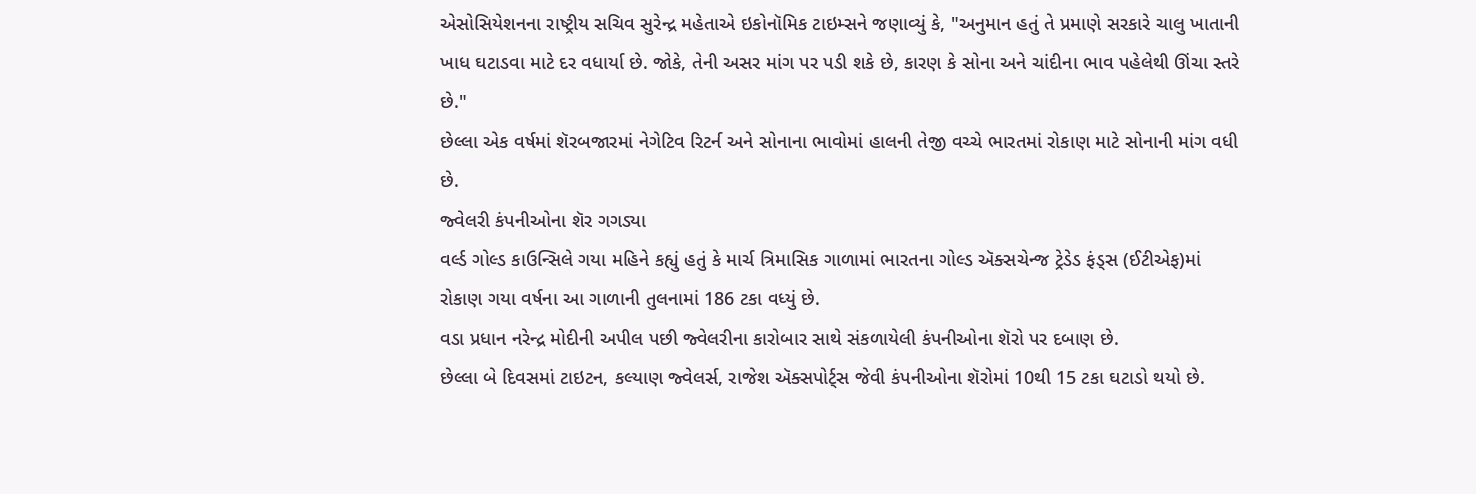એસોસિયેશનના રાષ્ટ્રીય સચિવ સુરેન્દ્ર મહેતાએ ઇકોનૉમિક ટાઇમ્સને જણાવ્યું કે, "અનુમાન હતું તે પ્રમાણે સરકારે ચાલુ ખાતાની ખાધ ઘટાડવા માટે દર વધાર્યા છે. જોકે, તેની અસર માંગ પર પડી શકે છે, કારણ કે સોના અને ચાંદીના ભાવ પહેલેથી ઊંચા સ્તરે છે."
છેલ્લા એક વર્ષમાં શૅરબજારમાં નેગેટિવ રિટર્ન અને સોનાના ભાવોમાં હાલની તેજી વચ્ચે ભારતમાં રોકાણ માટે સોનાની માંગ વધી છે.
જ્વેલરી કંપનીઓના શૅર ગગડ્યા
વર્લ્ડ ગોલ્ડ કાઉન્સિલે ગયા મહિને કહ્યું હતું કે માર્ચ ત્રિમાસિક ગાળામાં ભારતના ગોલ્ડ ઍક્સચેન્જ ટ્રેડેડ ફંડ્સ (ઈટીએફ)માં રોકાણ ગયા વર્ષના આ ગાળાની તુલનામાં 186 ટકા વધ્યું છે.
વડા પ્રધાન નરેન્દ્ર મોદીની અપીલ પછી જ્વેલરીના કારોબાર સાથે સંકળાયેલી કંપનીઓના શૅરો પર દબાણ છે.
છેલ્લા બે દિવસમાં ટાઇટન, કલ્યાણ જ્વેલર્સ, રાજેશ ઍક્સપોર્ટ્સ જેવી કંપનીઓના શૅરોમાં 10થી 15 ટકા ઘટાડો થયો છે.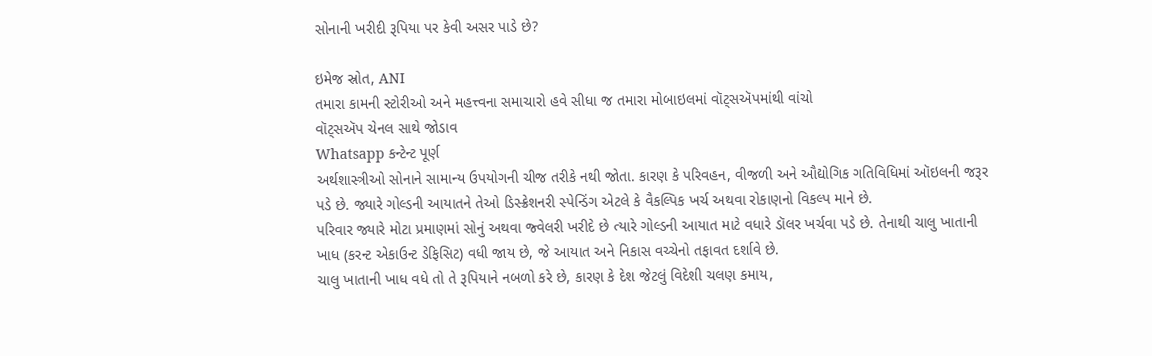સોનાની ખરીદી રૂપિયા પર કેવી અસર પાડે છે?

ઇમેજ સ્રોત, ANI
તમારા કામની સ્ટોરીઓ અને મહત્ત્વના સમાચારો હવે સીધા જ તમારા મોબાઇલમાં વૉટ્સઍપમાંથી વાંચો
વૉટ્સઍપ ચેનલ સાથે જોડાવ
Whatsapp કન્ટેન્ટ પૂર્ણ
અર્થશાસ્ત્રીઓ સોનાને સામાન્ય ઉપયોગની ચીજ તરીકે નથી જોતા. કારણ કે પરિવહન, વીજળી અને ઔદ્યોગિક ગતિવિધિમાં ઑઇલની જરૂર પડે છે. જ્યારે ગોલ્ડની આયાતને તેઓ ડિસ્ક્રેશનરી સ્પેન્ડિંગ એટલે કે વૈકલ્પિક ખર્ચ અથવા રોકાણનો વિકલ્પ માને છે.
પરિવાર જ્યારે મોટા પ્રમાણમાં સોનું અથવા જ્વેલરી ખરીદે છે ત્યારે ગોલ્ડની આયાત માટે વધારે ડૉલર ખર્ચવા પડે છે. તેનાથી ચાલુ ખાતાની ખાધ (કરન્ટ એકાઉન્ટ ડેફિસિટ) વધી જાય છે, જે આયાત અને નિકાસ વચ્ચેનો તફાવત દર્શાવે છે.
ચાલુ ખાતાની ખાધ વધે તો તે રૂપિયાને નબળો કરે છે, કારણ કે દેશ જેટલું વિદેશી ચલણ કમાય,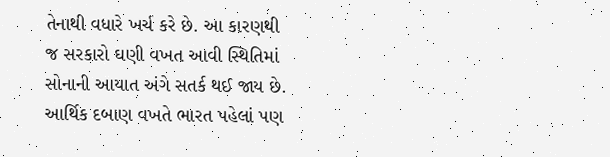તેનાથી વધારે ખર્ચ કરે છે. આ કારણથી જ સરકારો ઘણી વખત આવી સ્થિતિમાં સોનાની આયાત અંગે સતર્ક થઈ જાય છે.
આર્થિક દબાણ વખતે ભારત પહેલાં પણ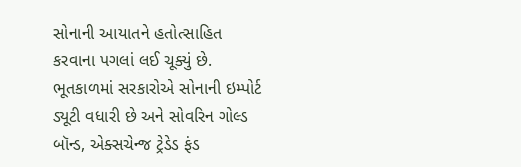સોનાની આયાતને હતોત્સાહિત કરવાના પગલાં લઈ ચૂક્યું છે.
ભૂતકાળમાં સરકારોએ સોનાની ઇમ્પોર્ટ ડ્યૂટી વધારી છે અને સોવરિન ગોલ્ડ બૉન્ડ, એક્સચેન્જ ટ્રેડેડ ફંડ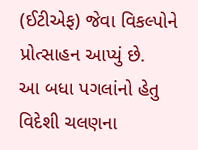(ઈટીએફ) જેવા વિકલ્પોને પ્રોત્સાહન આપ્યું છે.
આ બધા પગલાંનો હેતુ વિદેશી ચલણના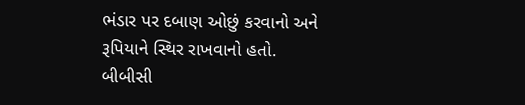ભંડાર પર દબાણ ઓછું કરવાનો અને રૂપિયાને સ્થિર રાખવાનો હતો.
બીબીસી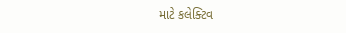માટે કલેક્ટિવ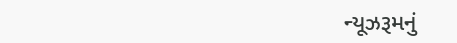ન્યૂઝરૂમનું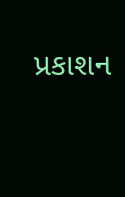પ્રકાશન